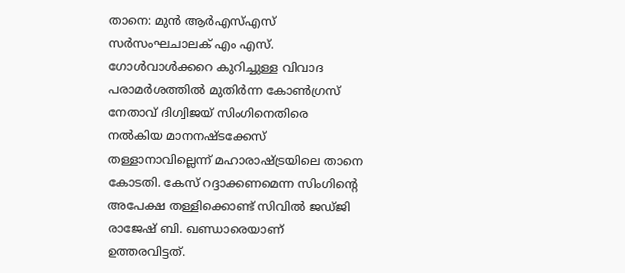താനെ: മുൻ ആർഎസ്എസ് സർസംഘചാലക് എം എസ്. ഗോൾവാൾക്കറെ കുറിച്ചുള്ള വിവാദ പരാമർശത്തിൽ മുതിർന്ന കോൺഗ്രസ് നേതാവ് ദിഗ്വിജയ് സിംഗിനെതിരെ നൽകിയ മാനനഷ്ടക്കേസ് തള്ളാനാവില്ലെന്ന് മഹാരാഷ്ട്രയിലെ താനെ കോടതി. കേസ് റദ്ദാക്കണമെന്ന സിംഗിന്റെ അപേക്ഷ തള്ളിക്കൊണ്ട് സിവിൽ ജഡ്ജി രാജേഷ് ബി. ഖണ്ഡാരെയാണ് ഉത്തരവിട്ടത്.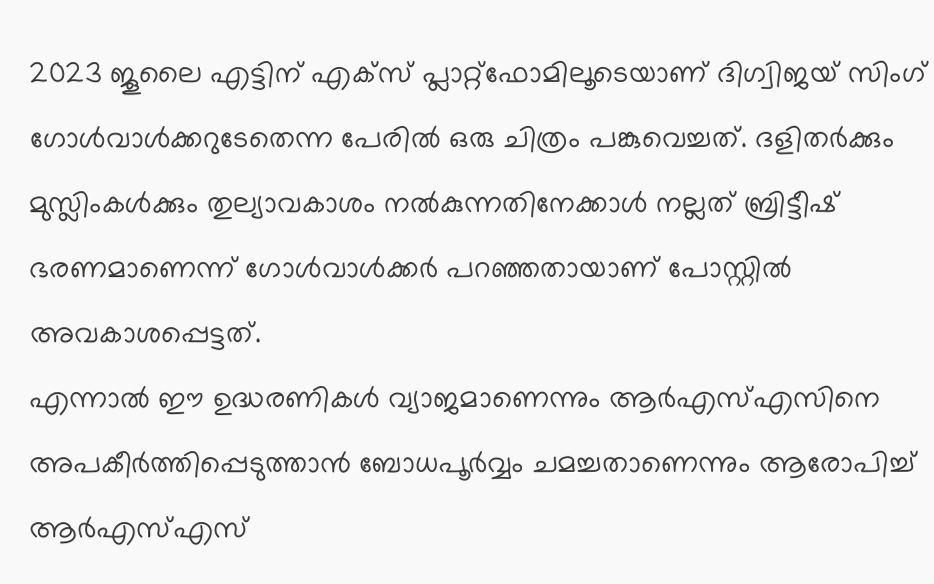2023 ജൂലൈ എട്ടിന് എക്സ് പ്ലാറ്റ്ഫോമിലൂടെയാണ് ദിഗ്വിജയ് സിംഗ് ഗോൾവാൾക്കറുടേതെന്ന പേരിൽ ഒരു ചിത്രം പങ്കുവെച്ചത്. ദളിതർക്കും മുസ്ലിംകൾക്കും തുല്യാവകാശം നൽകുന്നതിനേക്കാൾ നല്ലത് ബ്രിട്ടീഷ് ഭരണമാണെന്ന് ഗോൾവാൾക്കർ പറഞ്ഞതായാണ് പോസ്റ്റിൽ അവകാശപ്പെട്ടത്.
എന്നാൽ ഈ ഉദ്ധരണികൾ വ്യാജമാണെന്നും ആർഎസ്എസിനെ അപകീർത്തിപ്പെടുത്താൻ ബോധപൂർവ്വം ചമച്ചതാണെന്നും ആരോപിച്ച് ആർഎസ്എസ്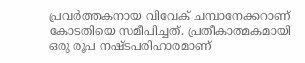പ്രവർത്തകനായ വിവേക് ചമ്പാനേക്കറാണ് കോടതിയെ സമീപിച്ചത്. പ്രതീകാത്മകമായി ഒരു രൂപ നഷ്ടപരിഹാരമാണ്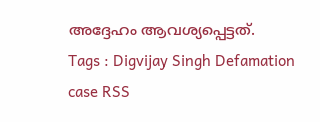അദ്ദേഹം ആവശ്യപ്പെട്ടത്.
Tags : Digvijay Singh Defamation case RSS